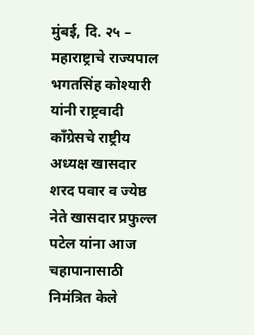मुंबई, दि. २५ – महाराष्ट्राचे राज्यपाल भगतसिंह कोश्यारी यांनी राष्ट्रवादी काँग्रेसचे राष्ट्रीय अध्यक्ष खासदार शरद पवार व ज्येष्ठ नेते खासदार प्रफुल्ल पटेल यांना आज चहापानासाठी निमंत्रित केले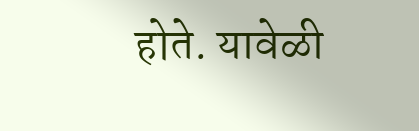होते. यावेळी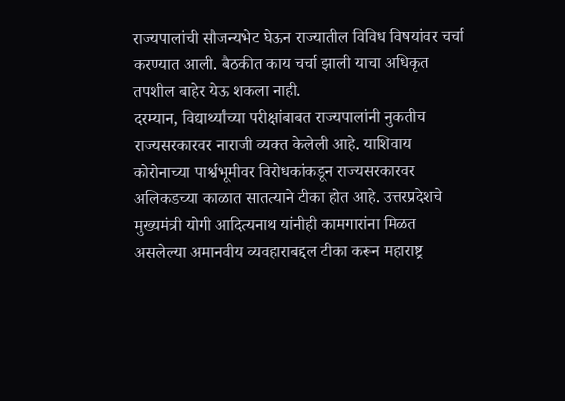राज्यपालांची सौजन्यभेट घेऊन राज्यातील विविध विषयांवर चर्चा करण्यात आली. बैठकीत काय चर्चा झाली याचा अधिकृत तपशील बाहेर येऊ शकला नाही.
दरम्यान, विद्यार्थ्यांच्या परीक्षांबाबत राज्यपालांनी नुकतीच राज्यसरकारवर नाराजी व्यक्त केलेली आहे. याशिवाय कोरोनाच्या पार्श्वभूमीवर विरोधकांकडून राज्यसरकारवर अलिकडच्या काळात सातत्याने टीका होत आहे. उत्तरप्रदेशचे मुख्यमंत्री योगी आदित्यनाथ यांनीही कामगारांना मिळत असलेल्या अमानवीय व्यवहाराबद्दल टीका करून महाराष्ट्र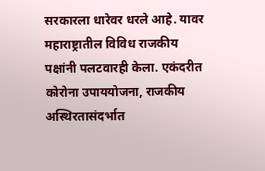सरकारला धारेवर धरले आहे. यावर महाराष्ट्रातील विविध राजकीय पक्षांनी पलटवारही केला. एकंदरीत कोरोना उपाययोजना, राजकीय अस्थिरतासंदर्भात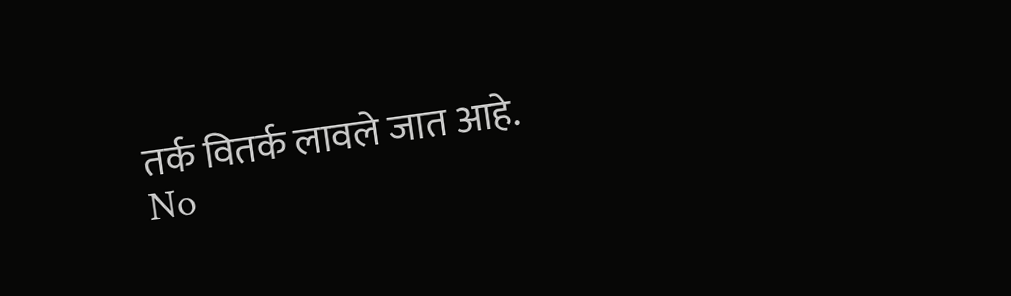तर्क वितर्क लावले जात आहे.
No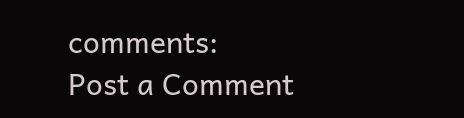comments:
Post a Comment